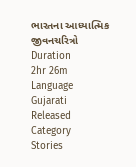ભારતના આધ્યાત્મિક જીવનચરિત્રો
Duration
2hr 26m
Language
Gujarati
Released
Category
Stories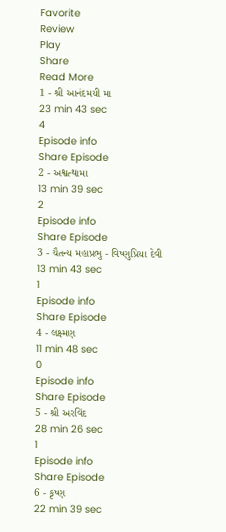Favorite
Review
Play
Share
Read More
1 - શ્રી આનંદમયી મા
23 min 43 sec
4
Episode info
Share Episode
2 - અશ્વત્થામા
13 min 39 sec
2
Episode info
Share Episode
3 - ચૈતન્ય મહાપ્રભુ - વિષ્ણુપ્રિયા દેવી
13 min 43 sec
1
Episode info
Share Episode
4 - લક્ષ્મણ
11 min 48 sec
0
Episode info
Share Episode
5 - શ્રી અરવિંદ
28 min 26 sec
1
Episode info
Share Episode
6 - કૃષ્ણ
22 min 39 sec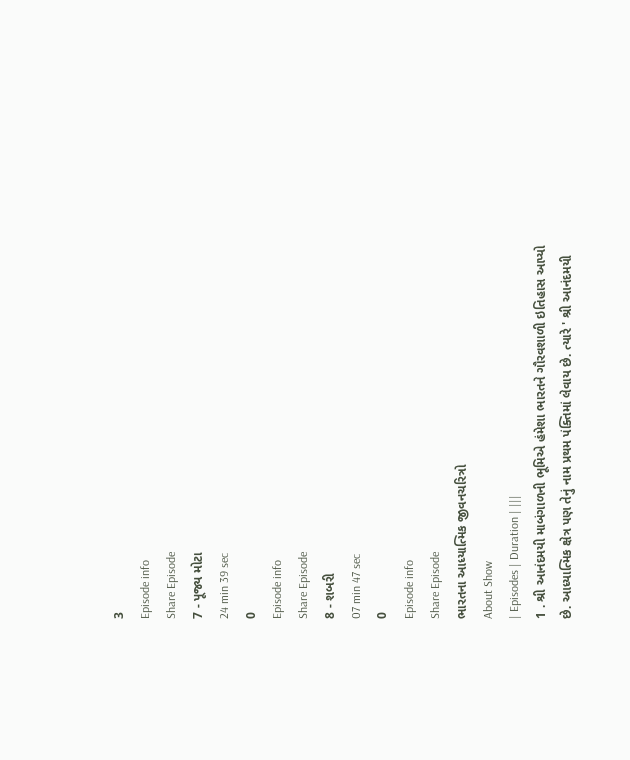3
Episode info
Share Episode
7 - પૂજ્ય મોટા
24 min 39 sec
0
Episode info
Share Episode
8 - શબરી
07 min 47 sec
0
Episode info
Share Episode
ભારતના આધ્યાત્મિક જીવનચરિત્રો
About Show
| Episodes | Duration | |||
1 . શ્રી આનંદમયી માબંગાળની ભૂમિએ હંમેશા ભારતને ગૌરવશાળી ઇતિહાસ આપ્યો છે. આધ્યાત્મિક ક્ષેત્ર પણ તેનું નામ પ્રથમ પંક્તિમાં લેવાય છે. ત્યારે ' શ્રી આનંદમયી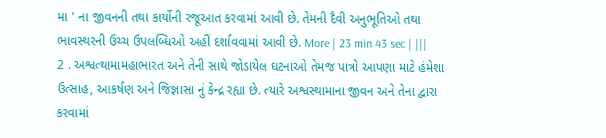મા ' ના જીવનની તથા કાર્યોની રજૂઆત કરવામાં આવી છે. તેમની દૈવી અનુભૂતિઓ તથા ભાવસ્થરની ઉચ્ચ ઉપલબ્ધિઓ અહીં દર્શાવવામાં આવી છે. More | 23 min 43 sec | |||
2 . અશ્વત્થામામહાભારત અને તેની સાથે જોડાયેલ ઘટનાઓ તેમજ પાત્રો આપણા માટે હંમેશા ઉત્સાહ, આકર્ષણ અને જિજ્ઞાસા નું કેન્દ્ર રહ્યા છે. ત્યારે અશ્વસ્થામાના જીવન અને તેના દ્વારા કરવામાં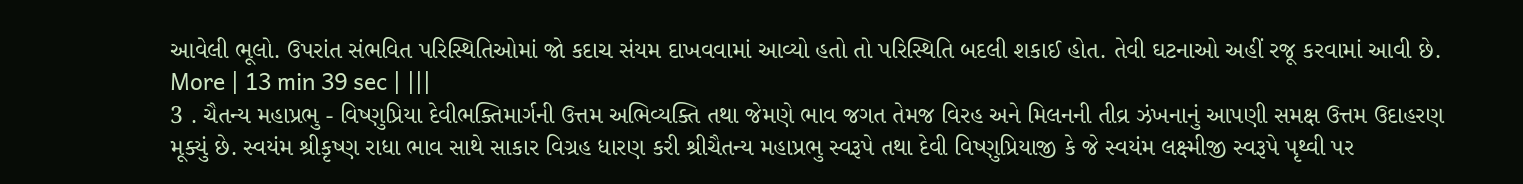આવેલી ભૂલો. ઉપરાંત સંભવિત પરિસ્થિતિઓમાં જો કદાચ સંયમ દાખવવામાં આવ્યો હતો તો પરિસ્થિતિ બદલી શકાઈ હોત. તેવી ઘટનાઓ અહીં રજૂ કરવામાં આવી છે. More | 13 min 39 sec | |||
3 . ચૈતન્ય મહાપ્રભુ - વિષ્ણુપ્રિયા દેવીભક્તિમાર્ગની ઉત્તમ અભિવ્યક્તિ તથા જેમણે ભાવ જગત તેમજ વિરહ અને મિલનની તીવ્ર ઝંખનાનું આપણી સમક્ષ ઉત્તમ ઉદાહરણ મૂક્યું છે. સ્વયંમ શ્રીકૃષ્ણ રાધા ભાવ સાથે સાકાર વિગ્રહ ધારણ કરી શ્રીચૈતન્ય મહાપ્રભુ સ્વરૂપે તથા દેવી વિષ્ણુપ્રિયાજી કે જે સ્વયંમ લક્ષ્મીજી સ્વરૂપે પૃથ્વી પર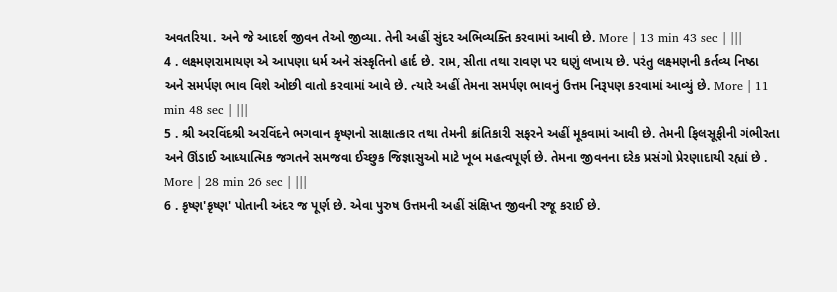અવતરિયા. અને જે આદર્શ જીવન તેઓ જીવ્યા. તેની અહીં સુંદર અભિવ્યક્તિ કરવામાં આવી છે. More | 13 min 43 sec | |||
4 . લક્ષ્મણરામાયણ એ આપણા ધર્મ અને સંસ્કૃતિનો હાર્દ છે. રામ, સીતા તથા રાવણ પર ઘણું લખાય છે. પરંતુ લક્ષ્મણની કર્તવ્ય નિષ્ઠા અને સમર્પણ ભાવ વિશે ઓછી વાતો કરવામાં આવે છે. ત્યારે અહીં તેમના સમર્પણ ભાવનું ઉત્તમ નિરૂપણ કરવામાં આવ્યું છે. More | 11 min 48 sec | |||
5 . શ્રી અરવિંદશ્રી અરવિંદને ભગવાન કૃષ્ણનો સાક્ષાત્કાર તથા તેમની ક્રાંતિકારી સફરને અહીં મૂકવામાં આવી છે. તેમની ફિલસૂફીની ગંભીરતા અને ઊંડાઈ આધ્યાત્મિક જગતને સમજવા ઈચ્છુક જિજ્ઞાસુઓ માટે ખૂબ મહત્વપૂર્ણ છે. તેમના જીવનના દરેક પ્રસંગો પ્રેરણાદાયી રહ્યાં છે . More | 28 min 26 sec | |||
6 . કૃષ્ણ'કૃષ્ણ' પોતાની અંદર જ પૂર્ણ છે. એવા પુરુષ ઉત્તમની અહીં સંક્ષિપ્ત જીવની રજૂ કરાઈ છે.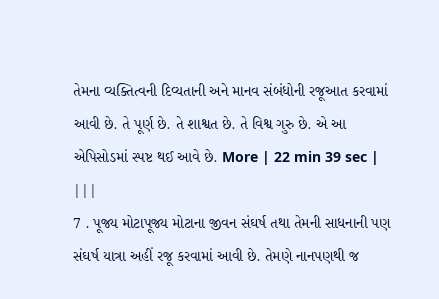તેમના વ્યક્તિત્વની દિવ્યતાની અને માનવ સંબંધોની રજૂઆત કરવામાં આવી છે. તે પૂર્ણ છે. તે શાશ્વત છે. તે વિશ્વ ગુરુ છે. એ આ એપિસોડમાં સ્પષ્ટ થઈ આવે છે. More | 22 min 39 sec | |||
7 . પૂજ્ય મોટાપૂજ્ય મોટાના જીવન સંઘર્ષ તથા તેમની સાધનાની પણ સંઘર્ષ યાત્રા અહીં રજૂ કરવામાં આવી છે. તેમણે નાનપણથી જ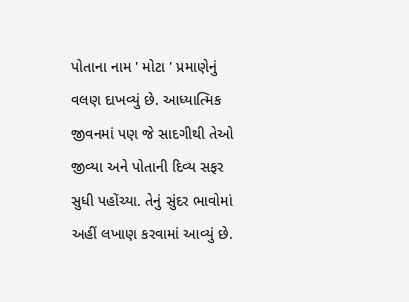પોતાના નામ ' મોટા ' પ્રમાણેનું વલણ દાખવ્યું છે. આધ્યાત્મિક જીવનમાં પણ જે સાદગીથી તેઓ જીવ્યા અને પોતાની દિવ્ય સફર સુધી પહોંચ્યા. તેનું સુંદર ભાવોમાં અહીં લખાણ કરવામાં આવ્યું છે.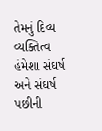તેમનું દિવ્ય વ્યક્તિત્વ હંમેશા સંઘર્ષ અને સંઘર્ષ પછીની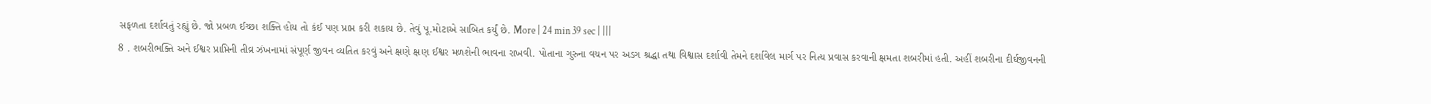સફળતા દર્શાવતું રહ્યું છે. જો પ્રબળ ઈચ્છા શક્તિ હોય તો કંઈ પણ પ્રાપ્ત કરી શકાય છે. તેવું પૂ.મોટાએ સાબિત કર્યું છે. More | 24 min 39 sec | |||
8 . શબરીભક્તિ અને ઈશ્વર પ્રાપ્તિની તીવ્ર ઝંખનામાં સંપૂર્ણ જીવન વ્યતિત કરવું અને ક્ષણે ક્ષણ ઈશ્વર મળશેની ભાવના રાખવી. પોતાના ગુરુના વચન પર અડગ શ્રદ્ધા તથા વિશ્વાસ દર્શાવી તેમને દર્શાવેલ માર્ગ પર નિત્ય પ્રવાસ કરવાની ક્ષમતા શબરીમાં હતી. અહીં શબરીના દીર્ઘજીવનની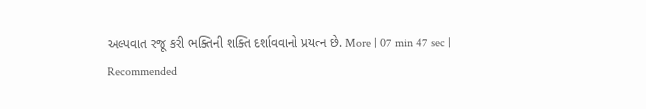અલ્પવાત રજૂ કરી ભક્તિની શક્તિ દર્શાવવાનો પ્રયત્ન છે. More | 07 min 47 sec |
Recommended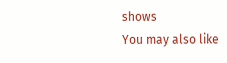shows
You may also like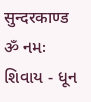सुन्दरकाण्ड
ॐ નમઃ શિવાય - ધૂન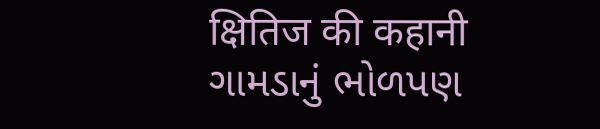क्षितिज की कहानी
ગામડાનું ભોળપણ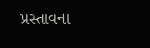પ્રસ્તાવના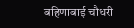बहिणाबाई चौधरी